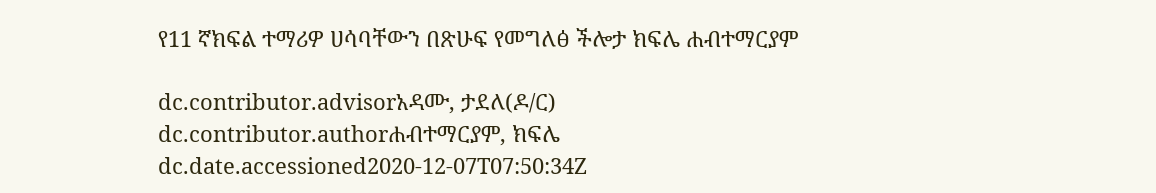የ11 ኛክፍል ተማሪዎ ሀሳባቸውን በጽሁፍ የመግለፅ ችሎታ ክፍሌ ሐብተማርያም

dc.contributor.advisorአዳሙ, ታደለ(ዶ/ር)
dc.contributor.authorሐብተማርያም, ክፍሌ
dc.date.accessioned2020-12-07T07:50:34Z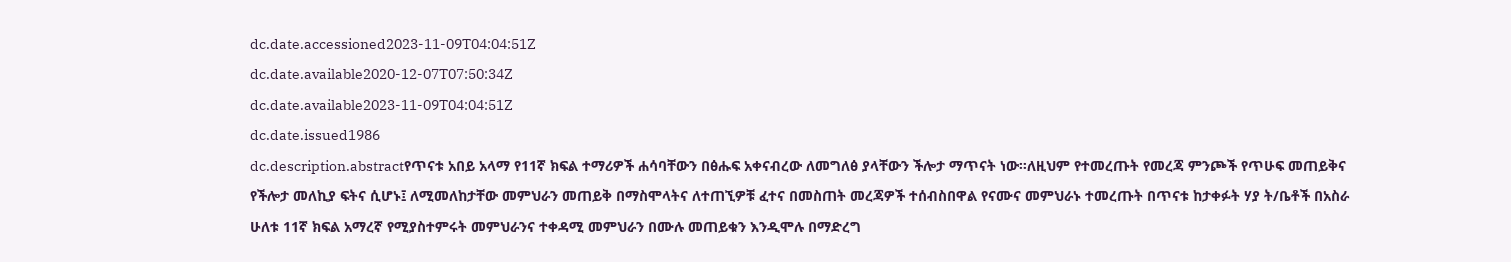dc.date.accessioned2023-11-09T04:04:51Z
dc.date.available2020-12-07T07:50:34Z
dc.date.available2023-11-09T04:04:51Z
dc.date.issued1986
dc.description.abstractየጥናቱ አበይ አላማ የ11ኛ ክፍል ተማሪዎች ሐሳባቸውን በፅሑፍ አቀናብረው ለመግለፅ ያላቸውን ችሎታ ማጥናት ነው፡፡ለዚህም የተመረጡት የመረጃ ምንጮች የጥሁፍ መጠይቅና የችሎታ መለኪያ ፍትና ሲሆኑ፤ ለሚመለከታቸው መምህራን መጠይቅ በማስሞላትና ለተጠኚዎቹ ፈተና በመስጠት መረጃዎች ተሰብስበዋል የናሙና መምህራኑ ተመረጡት በጥናቱ ከታቀፉት ሃያ ት/ቤቶች በአስራ ሁለቱ 11ኛ ክፍል አማረኛ የሚያስተምሩት መምህራንና ተቀዳሚ መምህራን በሙሉ መጠይቁን እንዲሞሉ በማድረግ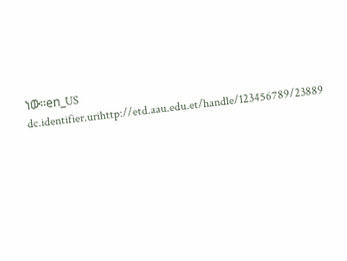ነው፡፡en_US
dc.identifier.urihttp://etd.aau.edu.et/handle/123456789/23889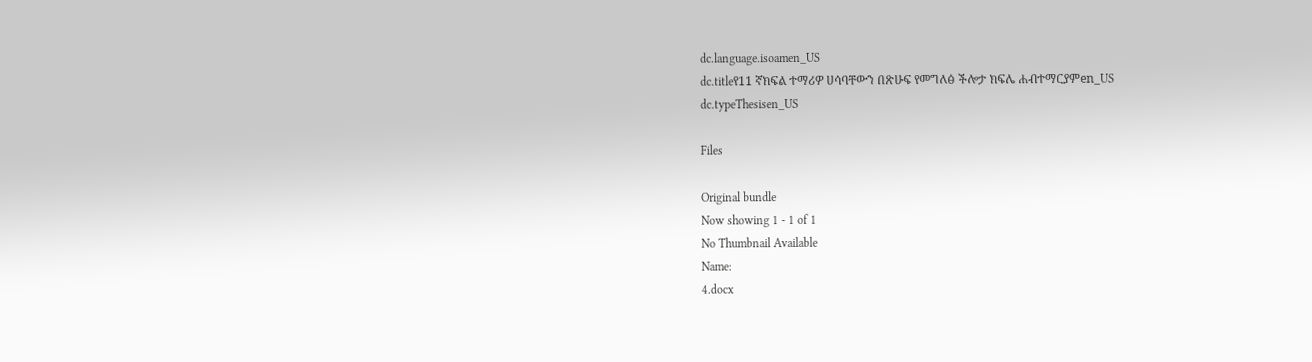dc.language.isoamen_US
dc.titleየ11 ኛክፍል ተማሪዎ ሀሳባቸውን በጽሁፍ የመግለፅ ችሎታ ክፍሌ ሐብተማርያምen_US
dc.typeThesisen_US

Files

Original bundle
Now showing 1 - 1 of 1
No Thumbnail Available
Name:
4.docx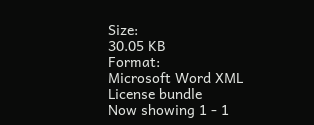Size:
30.05 KB
Format:
Microsoft Word XML
License bundle
Now showing 1 - 1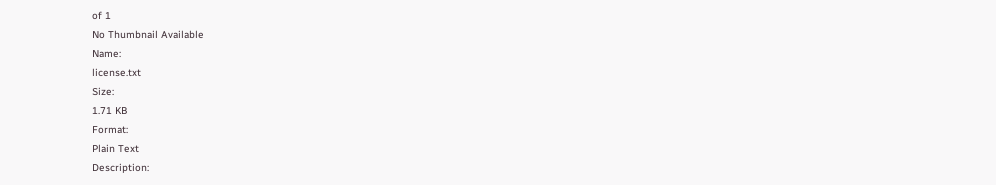of 1
No Thumbnail Available
Name:
license.txt
Size:
1.71 KB
Format:
Plain Text
Description: